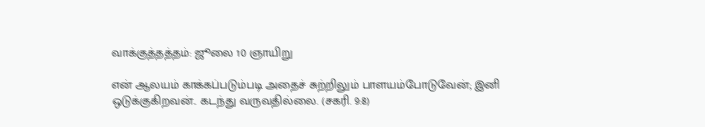வாக்குத்தத்தம்: ஜூலை 10 ஞாயிறு

என் ஆலயம் காக்கப்படும்படி அதைச் சுற்றிலும் பாளயம்போடுவேன்; இனி ஒடுக்குகிறவன்.. கடந்து வருவதில்லை. (சகரி. 9:8)